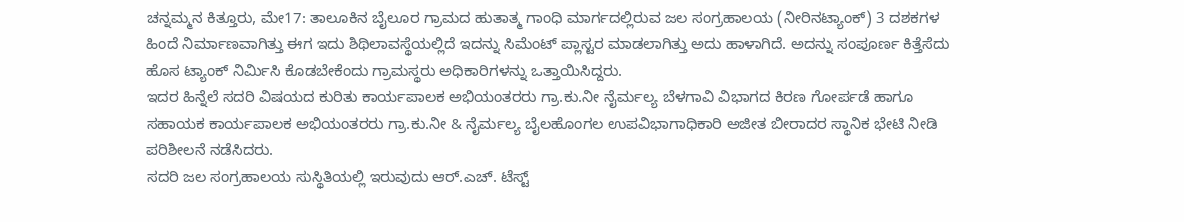ಚನ್ನಮ್ಮನ ಕಿತ್ತೂರು, ಮೇ17: ತಾಲೂಕಿನ ಬೈಲೂರ ಗ್ರಾಮದ ಹುತಾತ್ಮ ಗಾಂಧಿ ಮಾರ್ಗದಲ್ಲಿರುವ ಜಲ ಸಂಗ್ರಹಾಲಯ (ನೀರಿನಟ್ಯಾಂಕ್) 3 ದಶಕಗಳ ಹಿಂದೆ ನಿರ್ಮಾಣವಾಗಿತ್ತು ಈಗ ಇದು ಶಿಥಿಲಾವಸ್ಥೆಯಲ್ಲಿದೆ ಇದನ್ನು ಸಿಮೆಂಟ್ ಪ್ಲಾಸ್ಟರ ಮಾಡಲಾಗಿತ್ತು ಅದು ಹಾಳಾಗಿದೆ. ಅದನ್ನು ಸಂಪೂರ್ಣ ಕಿತ್ತೆಸೆದು ಹೊಸ ಟ್ಯಾಂಕ್ ನಿರ್ಮಿಸಿ ಕೊಡಬೇಕೆಂದು ಗ್ರಾಮಸ್ಥರು ಅಧಿಕಾರಿಗಳನ್ನು ಒತ್ತಾಯಿಸಿದ್ದರು.
ಇದರ ಹಿನ್ನೆಲೆ ಸದರಿ ವಿಷಯದ ಕುರಿತು ಕಾರ್ಯಪಾಲಕ ಅಭಿಯಂತರರು ಗ್ರಾ.ಕು.ನೀ ನೈರ್ಮಲ್ಯ ಬೆಳಗಾವಿ ವಿಭಾಗದ ಕಿರಣ ಗೋರ್ಪಡೆ ಹಾಗೂ ಸಹಾಯಕ ಕಾರ್ಯಪಾಲಕ ಅಭಿಯಂತರರು ಗ್ರಾ.ಕು.ನೀ & ನೈರ್ಮಲ್ಯ ಬೈಲಹೊಂಗಲ ಉಪವಿಭಾಗಾಧಿಕಾರಿ ಅಜೀತ ಬೀರಾದರ ಸ್ಥಾನಿಕ ಭೇಟಿ ನೀಡಿ ಪರಿಶೀಲನೆ ನಡೆಸಿದರು.
ಸದರಿ ಜಲ ಸಂಗ್ರಹಾಲಯ ಸುಸ್ಥಿತಿಯಲ್ಲಿ ಇರುವುದು ಆರ್.ಎಚ್. ಟೆಸ್ಟ್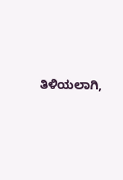ತಿಳಿಯಲಾಗಿ,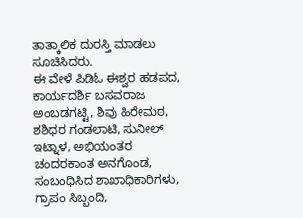ತಾತ್ಕಾಲಿಕ ದುರಸ್ತಿ ಮಾಡಲು ಸೂಚಿಸಿದರು.
ಈ ವೇಳೆ ಪಿಡಿಓ ಈಶ್ವರ ಹಡಪದ, ಕಾರ್ಯದರ್ಶಿ ಬಸವರಾಜ ಅಂಬಡಗಟ್ಟಿ, ಶಿವು ಹಿರೇಮಠ, ಶಶಿಧರ ಗಂಡಲಾಟಿ, ಸುನೀಲ್ ಇಟ್ನಾಳ, ಅಭಿಯಂತರ ಚಂದರಕಾಂತ ಅನಗೊಂಡ, ಸಂಬಂಧಿಸಿದ ಶಾಖಾಧಿಕಾರಿಗಳು, ಗ್ರಾಪಂ ಸಿಬ್ಬಂದಿ,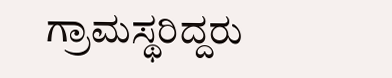ಗ್ರಾಮಸ್ಥರಿದ್ದರು